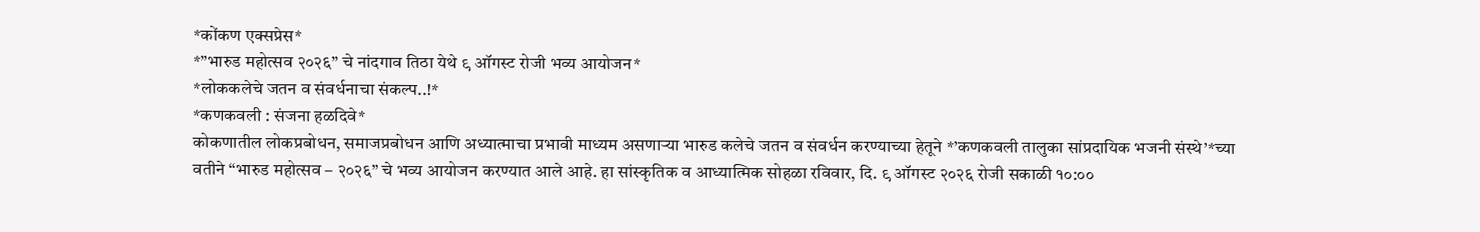*कोंकण एक्सप्रेस*
*”भारुड महोत्सव २०२६” चे नांदगाव तिठा येथे ९ ऑगस्ट रोजी भव्य आयोजन*
*लोककलेचे जतन व संवर्धनाचा संकल्प..!*
*कणकवली : संजना हळदिवे*
कोकणातील लोकप्रबोधन, समाजप्रबोधन आणि अध्यात्माचा प्रभावी माध्यम असणाऱ्या भारुड कलेचे जतन व संवर्धन करण्याच्या हेतूने *’कणकवली तालुका सांप्रदायिक भजनी संस्थे’*च्या वतीने “भारुड महोत्सव – २०२६” चे भव्य आयोजन करण्यात आले आहे. हा सांस्कृतिक व आध्यात्मिक सोहळा रविवार, दि. ९ ऑगस्ट २०२६ रोजी सकाळी १०:००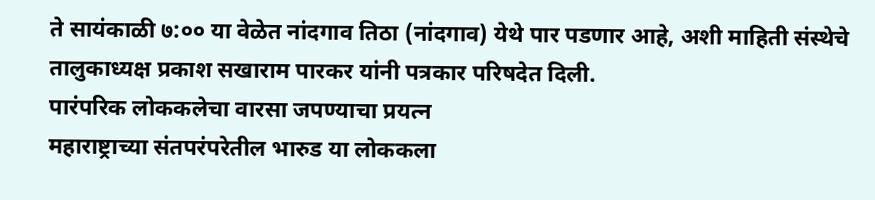ते सायंकाळी ७:०० या वेळेत नांदगाव तिठा (नांदगाव) येथे पार पडणार आहे, अशी माहिती संस्थेचे तालुकाध्यक्ष प्रकाश सखाराम पारकर यांनी पत्रकार परिषदेत दिली.
पारंपरिक लोककलेचा वारसा जपण्याचा प्रयत्न
महाराष्ट्राच्या संतपरंपरेतील भारुड या लोककला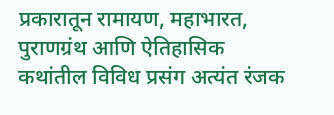प्रकारातून रामायण, महाभारत, पुराणग्रंथ आणि ऐतिहासिक कथांतील विविध प्रसंग अत्यंत रंजक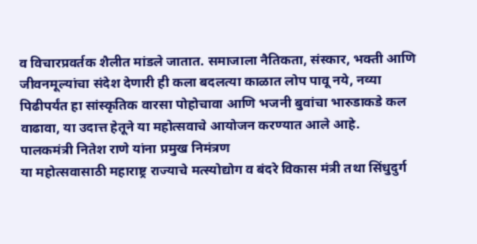व विचारप्रवर्तक शैलीत मांडले जातात. समाजाला नैतिकता, संस्कार, भक्ती आणि जीवनमूल्यांचा संदेश देणारी ही कला बदलत्या काळात लोप पावू नये, नव्या पिढीपर्यंत हा सांस्कृतिक वारसा पोहोचावा आणि भजनी बुवांचा भारुडाकडे कल वाढावा, या उदात्त हेतूने या महोत्सवाचे आयोजन करण्यात आले आहे.
पालकमंत्री नितेश राणे यांना प्रमुख निमंत्रण
या महोत्सवासाठी महाराष्ट्र राज्याचे मत्स्योद्योग व बंदरे विकास मंत्री तथा सिंधुदुर्ग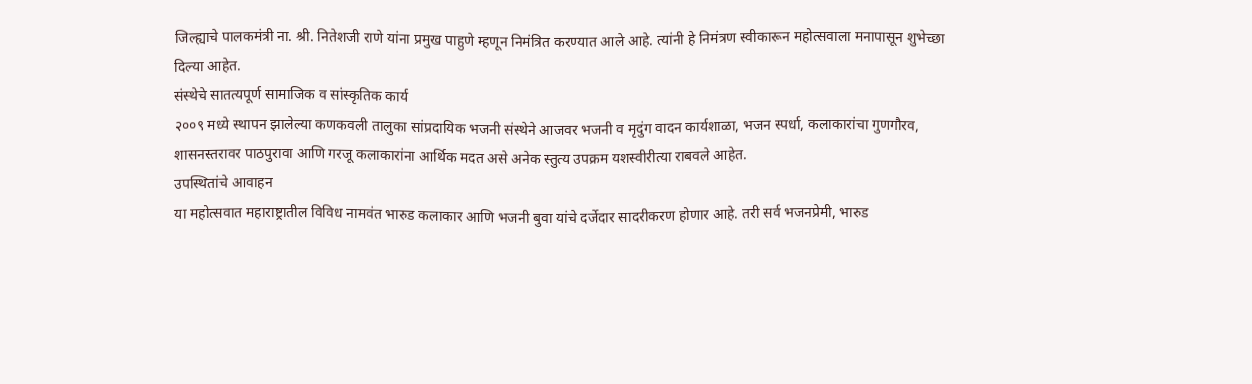जिल्ह्याचे पालकमंत्री ना. श्री. नितेशजी राणे यांना प्रमुख पाहुणे म्हणून निमंत्रित करण्यात आले आहे. त्यांनी हे निमंत्रण स्वीकारून महोत्सवाला मनापासून शुभेच्छा दिल्या आहेत.
संस्थेचे सातत्यपूर्ण सामाजिक व सांस्कृतिक कार्य
२००९ मध्ये स्थापन झालेल्या कणकवली तालुका सांप्रदायिक भजनी संस्थेने आजवर भजनी व मृदुंग वादन कार्यशाळा, भजन स्पर्धा, कलाकारांचा गुणगौरव, शासनस्तरावर पाठपुरावा आणि गरजू कलाकारांना आर्थिक मदत असे अनेक स्तुत्य उपक्रम यशस्वीरीत्या राबवले आहेत.
उपस्थितांचे आवाहन
या महोत्सवात महाराष्ट्रातील विविध नामवंत भारुड कलाकार आणि भजनी बुवा यांचे दर्जेदार सादरीकरण होणार आहे. तरी सर्व भजनप्रेमी, भारुड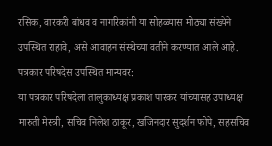रसिक, वारकरी बांधव व नागरिकांनी या सोहळ्यास मोठ्या संख्येने उपस्थित राहावे, असे आवाहन संस्थेच्या वतीने करण्यात आले आहे.
पत्रकार परिषदेस उपस्थित मान्यवर:
या पत्रकार परिषदेला तालुकाध्यक्ष प्रकाश पारकर यांच्यासह उपाध्यक्ष मारुती मेस्त्री, सचिव निलेश ठाकूर, खजिनदार सुदर्शन फोपे, सहसचिव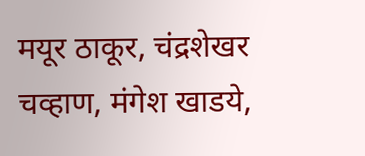मयूर ठाकूर, चंद्रशेखर चव्हाण, मंगेश खाडये,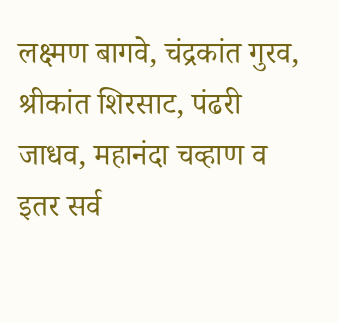लक्ष्मण बागवे, चंद्रकांत गुरव, श्रीकांत शिरसाट, पंढरी जाधव, महानंदा चव्हाण व इतर सर्व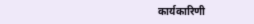कार्यकारिणी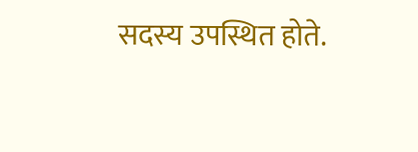सदस्य उपस्थित होते.